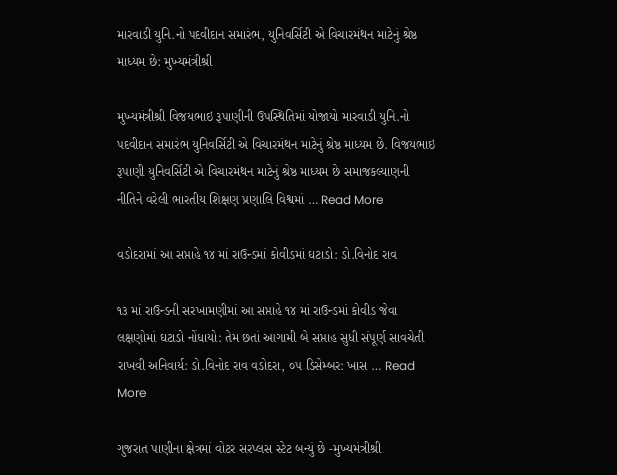મારવાડી યુનિ.નો પદવીદાન સમારંભ, યુનિવર્સિટી એ વિચારમંથન માટેનું શ્રેષ્ઠ માધ્યમ છે: મુખ્યમંત્રીશ્રી

મુખ્યમંત્રીશ્રી વિજયભાઇ રૂપાણીની ઉપસ્થિતિમાં યોજાયો મારવાડી યુનિ.નો પદવીદાન સમારંભ યુનિવર્સિટી એ વિચારમંથન માટેનું શ્રેષ્ઠ માધ્યમ છે. વિજયભાઇ રૂપાણી યુનિવર્સિટી એ વિચારમંથન માટેનું શ્રેષ્ઠ માધ્યમ છે સમાજકલ્યાણની નીતિને વરેલી ભારતીય શિક્ષણ પ્રણાલિ વિશ્વમાં … Read More

વડોદરામાં આ સપ્તાહે ૧૪ માં રાઉન્ડમાં કોવીડમાં ઘટાડો: ડો.વિનોદ રાવ

૧૩ માં રાઉન્ડની સરખામણીમાં આ સપ્તાહે ૧૪ માં રાઉન્ડમાં કોવીડ જેવા લક્ષણોમાં ઘટાડો નોંધાયો: તેમ છતાં આગામી બે સપ્તાહ સુધી સંપૂર્ણ સાવચેતી રાખવી અનિવાર્ય: ડો.વિનોદ રાવ વડોદરા, ૦૫ ડિસેમ્બર: ખાસ … Read More

ગુજરાત પાણીના ક્ષેત્રમાં વોટર સરપ્લસ સ્ટેટ બન્યું છે -મુખ્યમંત્રીશ્રી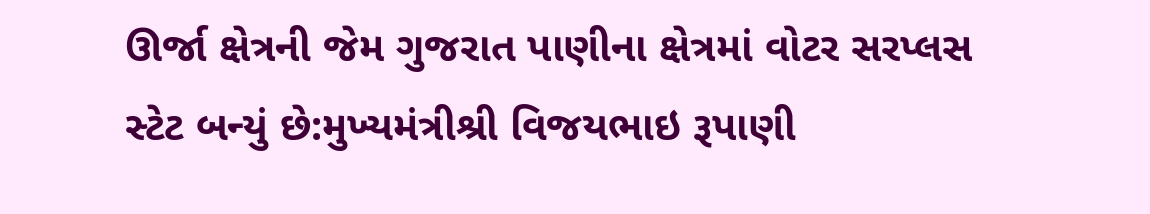ઊર્જા ક્ષેત્રની જેમ ગુજરાત પાણીના ક્ષેત્રમાં વોટર સરપ્લસ સ્ટેટ બન્યું છે:મુખ્યમંત્રીશ્રી વિજયભાઇ રૂપાણી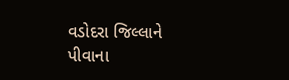વડોદરા જિલ્લાને પીવાના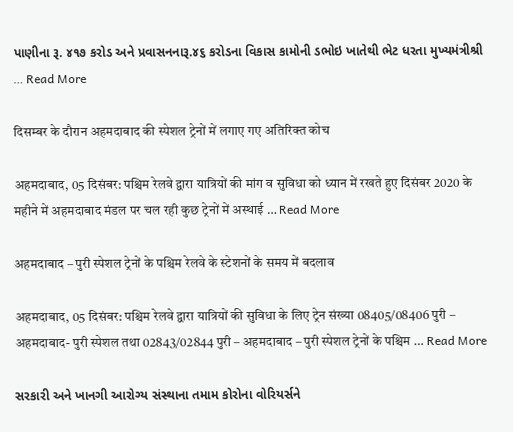પાણીના રૂ. ૪૧૭ કરોડ અને પ્રવાસનનારૂ.૪૬ કરોડના વિકાસ કામોની ડભોઇ ખાતેથી ભેટ ધરતા મુખ્યમંત્રીશ્રી … Read More

दिसम्बर के दौरान अहमदाबाद की स्पेशल ट्रेनों में लगाए गए अतिरिक्त कोच

अहमदाबाद, 05 दिसंबर: पश्चिम रेलवे द्वारा यात्रियों की मांग व सुविधा को ध्यान में रखते हुए दिसंबर 2020 के महीने में अहमदाबाद मंडल पर चल रही कुछ ट्रेनों में अस्थाई … Read More

अहमदाबाद – पुरी स्पेशल ट्रेनों के पश्चिम रेलवे के स्टेशनों के समय में बदलाव

अहमदाबाद, 05 दिसंबर: पश्चिम रेलवे द्वारा यात्रियों की सुविधा के लिए ट्रेन संख्या 08405/08406 पुरी – अहमदाबाद- पुरी स्पेशल तथा 02843/02844 पुरी – अहमदाबाद – पुरी स्पेशल ट्रेनों के पश्चिम … Read More

સરકારી અને ખાનગી આરોગ્ય સંસ્થાના તમામ કોરોના વોરિયર્સને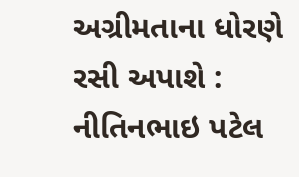અગ્રીમતાના ધોરણે રસી અપાશે : નીતિનભાઇ પટેલ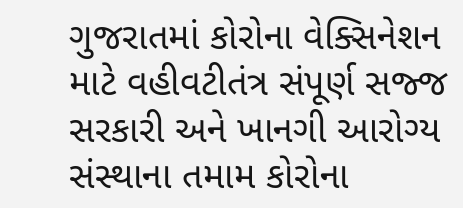ગુજરાતમાં કોરોના વેક્સિનેશન માટે વહીવટીતંત્ર સંપૂર્ણ સજ્જ સરકારી અને ખાનગી આરોગ્ય સંસ્થાના તમામ કોરોના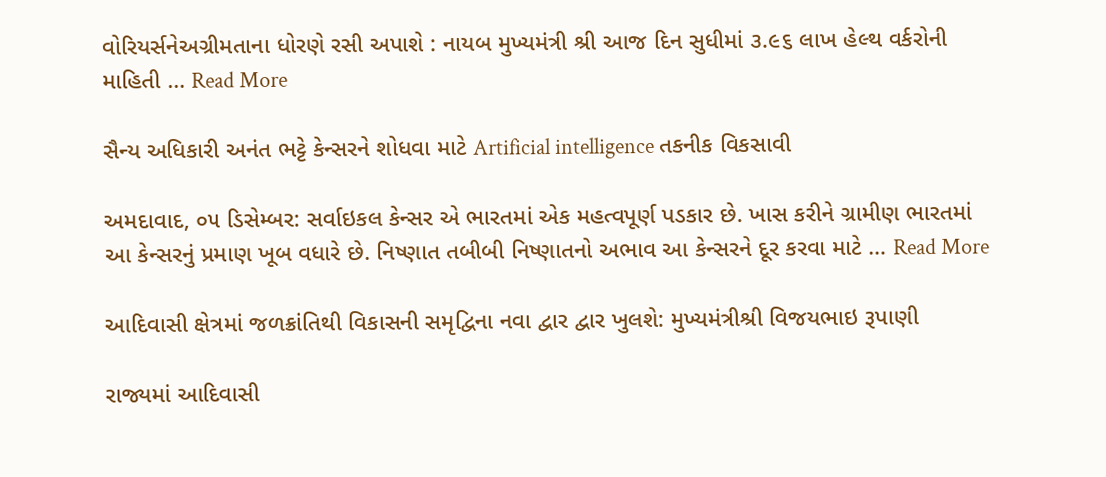વોરિયર્સનેઅગ્રીમતાના ધોરણે રસી અપાશે : નાયબ મુખ્યમંત્રી શ્રી આજ દિન સુધીમાં ૩.૯૬ લાખ હેલ્થ વર્કરોની માહિતી … Read More

સૈન્ય અધિકારી અનંત ભટ્ટે કેન્સરને શોધવા માટે Artificial intelligence તકનીક વિકસાવી

અમદાવાદ, ૦૫ ડિસેમ્બર: સર્વાઇકલ કેન્સર એ ભારતમાં એક મહત્વપૂર્ણ પડકાર છે. ખાસ કરીને ગ્રામીણ ભારતમાં આ કેન્સરનું પ્રમાણ ખૂબ વધારે છે. નિષ્ણાત તબીબી નિષ્ણાતનો અભાવ આ કેન્સરને દૂર કરવા માટે … Read More

આદિવાસી ક્ષેત્રમાં જળક્રાંતિથી વિકાસની સમૃદ્વિના નવા દ્વાર દ્વાર ખુલશે: મુખ્યમંત્રીશ્રી વિજયભાઇ રૂપાણી

રાજ્યમાં આદિવાસી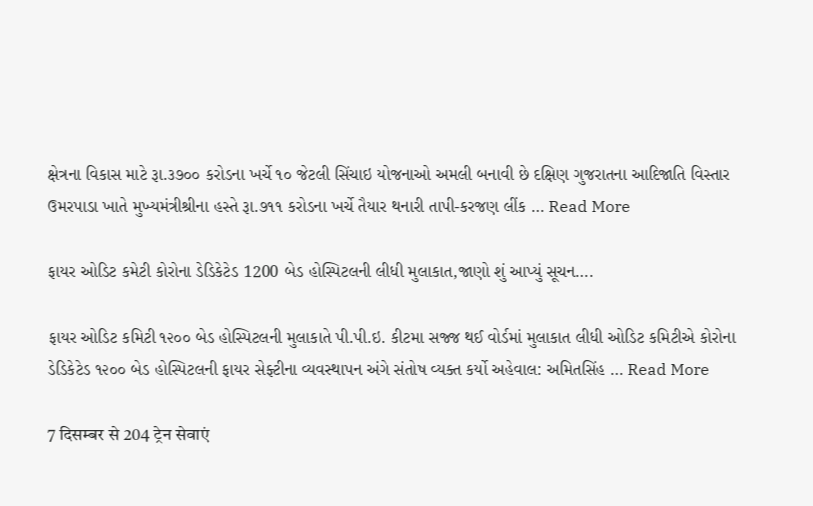ક્ષેત્રના વિકાસ માટે રૂા.૩૭૦૦ કરોડના ખર્ચે ૧૦ જેટલી સિંચાઇ યોજનાઓ અમલી બનાવી છે દક્ષિણ ગુજરાતના આદિજાતિ વિસ્તાર ઉમરપાડા ખાતે મુખ્યમંત્રીશ્રીના હસ્તે રૂા.૭૧૧ કરોડના ખર્ચે તૈયાર થનારી તાપી-કરજણ લીંક … Read More

ફાયર ઓડિટ કમેટી કોરોના ડેડિકેટેડ 1200 બેડ હોસ્પિટલની લીધી મુલાકાત,જાણો શું આપ્યું સૂચન….

ફાયર ઓડિટ કમિટી ૧૨૦૦ બેડ હોસ્પિટલની મુલાકાતે પી.પી.ઇ. કીટમા સજ્જ થઈ વોર્ડમાં મુલાકાત લીધી ઓડિટ કમિટીએ કોરોના ડેડિકેટેડ ૧૨૦૦ બેડ હોસ્પિટલની ફાયર સેફ્ટીના વ્યવસ્થાપન અંગે સંતોષ વ્યક્ત કર્યો અહેવાલ: અમિતસિંહ … Read More

7 दिसम्बर से 204 ट्रेन सेवाएं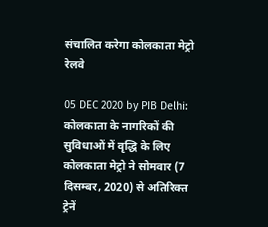संचालित करेगा कोलकाता मेट्रो रेलवे

05 DEC 2020 by PIB Delhi: कोलकाता के नागरिकों की सुविधाओं में वृद्धि के लिए कोलकाता मेट्रो ने सोमवार (7 दिसम्बर, 2020) से अतिरिक्त ट्रेनें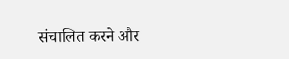संचालित करने और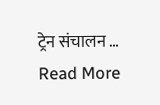ट्रेन संचालन … Read More